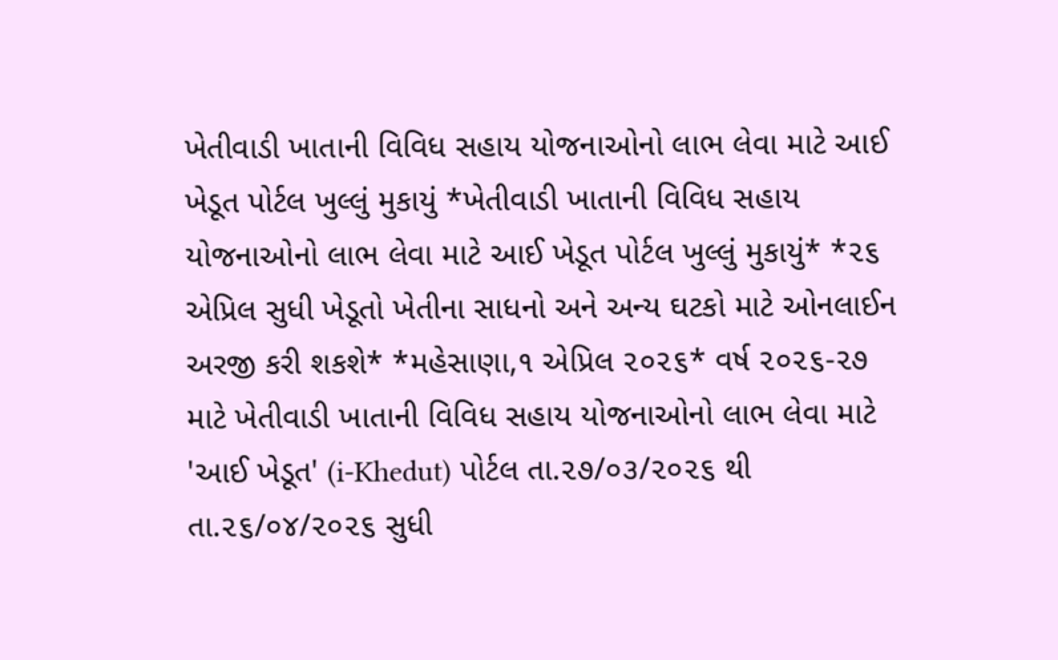ખેતીવાડી ખાતાની વિવિધ સહાય યોજનાઓનો લાભ લેવા માટે આઈ ખેડૂત પોર્ટલ ખુલ્લું મુકાયું *ખેતીવાડી ખાતાની વિવિધ સહાય યોજનાઓનો લાભ લેવા માટે આઈ ખેડૂત પોર્ટલ ખુલ્લું મુકાયું* *૨૬ એપ્રિલ સુધી ખેડૂતો ખેતીના સાધનો અને અન્ય ઘટકો માટે ઓનલાઈન અરજી કરી શકશે* *મહેસાણા,૧ એપ્રિલ ૨૦૨૬* વર્ષ ૨૦૨૬-૨૭ માટે ખેતીવાડી ખાતાની વિવિધ સહાય યોજનાઓનો લાભ લેવા માટે 'આઈ ખેડૂત' (i-Khedut) પોર્ટલ તા.૨૭/૦૩/૨૦૨૬ થી તા.૨૬/૦૪/૨૦૨૬ સુધી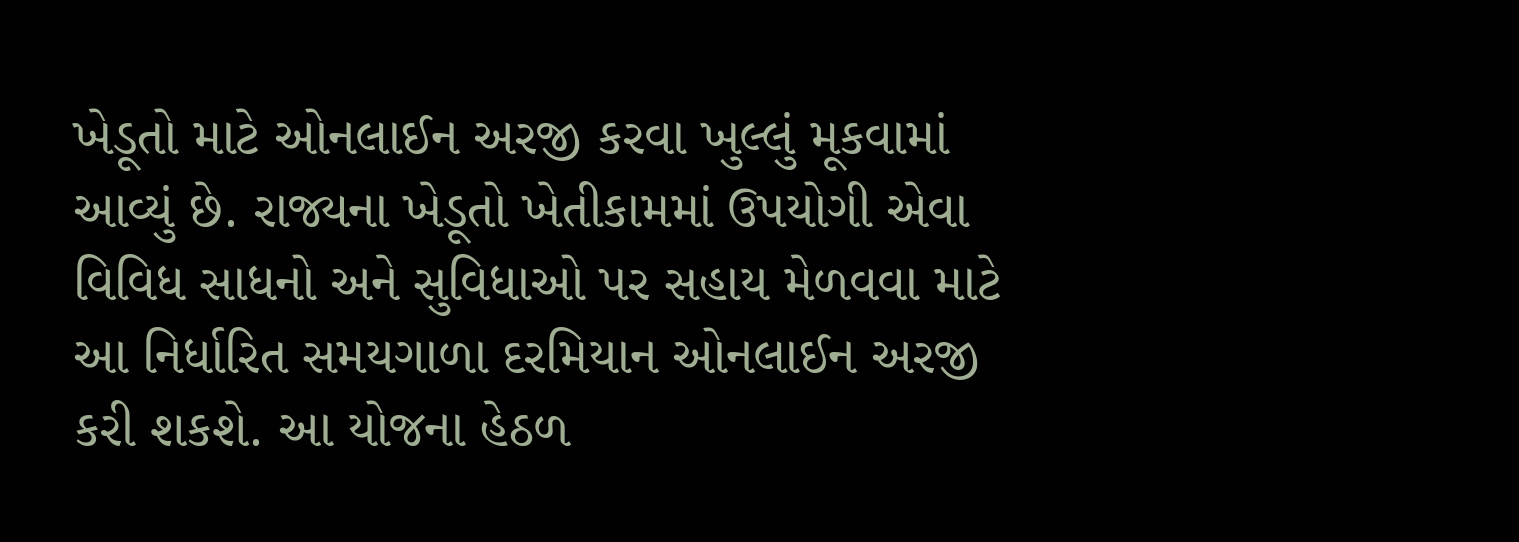ખેડૂતો માટે ઓનલાઈન અરજી કરવા ખુલ્લું મૂકવામાં આવ્યું છે. રાજ્યના ખેડૂતો ખેતીકામમાં ઉપયોગી એવા વિવિધ સાધનો અને સુવિધાઓ પર સહાય મેળવવા માટે આ નિર્ધારિત સમયગાળા દરમિયાન ઓનલાઈન અરજી કરી શકશે. આ યોજના હેઠળ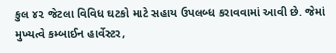કુલ ૪૨ જેટલા વિવિધ ઘટકો માટે સહાય ઉપલબ્ધ કરાવવામાં આવી છે. જેમાં મુખ્યત્વે કમ્બાઈન હાર્વેસ્ટર,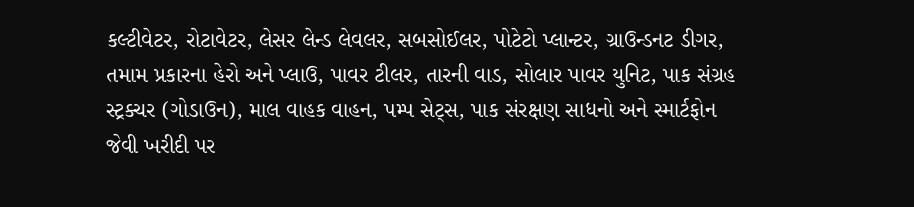કલ્ટીવેટર, રોટાવેટર, લેસર લેન્ડ લેવલર, સબસોઈલર, પોટેટો પ્લાન્ટર, ગ્રાઉન્ડનટ ડીગર, તમામ પ્રકારના હેરો અને પ્લાઉ, પાવર ટીલર, તારની વાડ, સોલાર પાવર યુનિટ, પાક સંગ્રહ સ્ટ્રક્ચર (ગોડાઉન), માલ વાહક વાહન, પમ્પ સેટ્સ, પાક સંરક્ષણ સાધનો અને સ્માર્ટફોન જેવી ખરીદી પર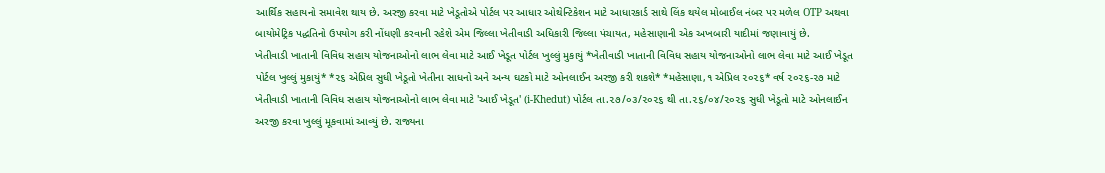આર્થિક સહાયનો સમાવેશ થાય છે. અરજી કરવા માટે ખેડૂતોએ પોર્ટલ પર આધાર ઓથેન્ટિકેશન માટે આધારકાર્ડ સાથે લિંક થયેલ મોબાઈલ નંબર પર મળેલ OTP અથવા બાયોમેટ્રિક પદ્ધતિનો ઉપયોગ કરી નોંધણી કરવાની રહેશે એમ જિલ્લા ખેતીવાડી અધિકારી જિલ્લા પંચાયત, મહેસાણાની એક અખબારી યાદીમાં જણાવાયું છે.
ખેતીવાડી ખાતાની વિવિધ સહાય યોજનાઓનો લાભ લેવા માટે આઈ ખેડૂત પોર્ટલ ખુલ્લું મુકાયું *ખેતીવાડી ખાતાની વિવિધ સહાય યોજનાઓનો લાભ લેવા માટે આઈ ખેડૂત પોર્ટલ ખુલ્લું મુકાયું* *૨૬ એપ્રિલ સુધી ખેડૂતો ખેતીના સાધનો અને અન્ય ઘટકો માટે ઓનલાઈન અરજી કરી શકશે* *મહેસાણા,૧ એપ્રિલ ૨૦૨૬* વર્ષ ૨૦૨૬-૨૭ માટે ખેતીવાડી ખાતાની વિવિધ સહાય યોજનાઓનો લાભ લેવા માટે 'આઈ ખેડૂત' (i-Khedut) પોર્ટલ તા.૨૭/૦૩/૨૦૨૬ થી તા.૨૬/૦૪/૨૦૨૬ સુધી ખેડૂતો માટે ઓનલાઈન અરજી કરવા ખુલ્લું મૂકવામાં આવ્યું છે. રાજ્યના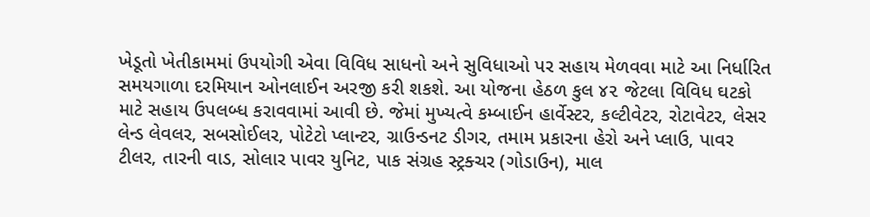ખેડૂતો ખેતીકામમાં ઉપયોગી એવા વિવિધ સાધનો અને સુવિધાઓ પર સહાય મેળવવા માટે આ નિર્ધારિત સમયગાળા દરમિયાન ઓનલાઈન અરજી કરી શકશે. આ યોજના હેઠળ કુલ ૪૨ જેટલા વિવિધ ઘટકો માટે સહાય ઉપલબ્ધ કરાવવામાં આવી છે. જેમાં મુખ્યત્વે કમ્બાઈન હાર્વેસ્ટર, કલ્ટીવેટર, રોટાવેટર, લેસર લેન્ડ લેવલર, સબસોઈલર, પોટેટો પ્લાન્ટર, ગ્રાઉન્ડનટ ડીગર, તમામ પ્રકારના હેરો અને પ્લાઉ, પાવર ટીલર, તારની વાડ, સોલાર પાવર યુનિટ, પાક સંગ્રહ સ્ટ્રક્ચર (ગોડાઉન), માલ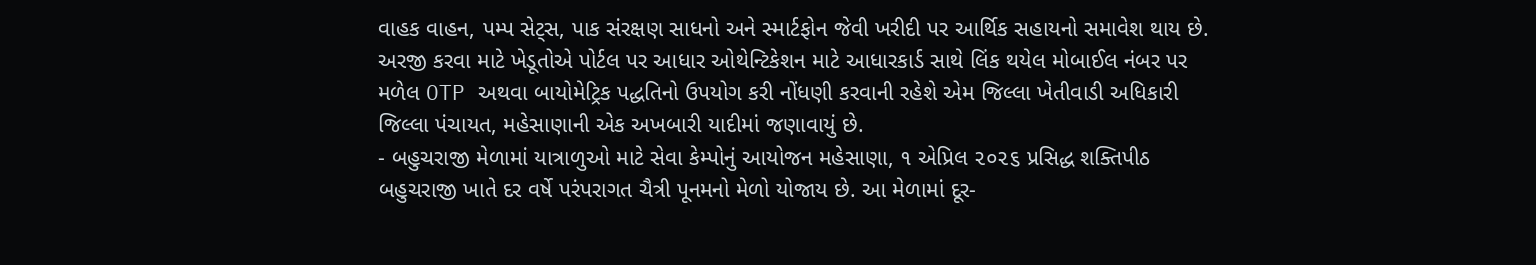વાહક વાહન, પમ્પ સેટ્સ, પાક સંરક્ષણ સાધનો અને સ્માર્ટફોન જેવી ખરીદી પર આર્થિક સહાયનો સમાવેશ થાય છે. અરજી કરવા માટે ખેડૂતોએ પોર્ટલ પર આધાર ઓથેન્ટિકેશન માટે આધારકાર્ડ સાથે લિંક થયેલ મોબાઈલ નંબર પર મળેલ OTP અથવા બાયોમેટ્રિક પદ્ધતિનો ઉપયોગ કરી નોંધણી કરવાની રહેશે એમ જિલ્લા ખેતીવાડી અધિકારી જિલ્લા પંચાયત, મહેસાણાની એક અખબારી યાદીમાં જણાવાયું છે.
- બહુચરાજી મેળામાં યાત્રાળુઓ માટે સેવા કેમ્પોનું આયોજન મહેસાણા, ૧ એપ્રિલ ૨૦૨૬ પ્રસિદ્ધ શક્તિપીઠ બહુચરાજી ખાતે દર વર્ષે પરંપરાગત ચૈત્રી પૂનમનો મેળો યોજાય છે. આ મેળામાં દૂર-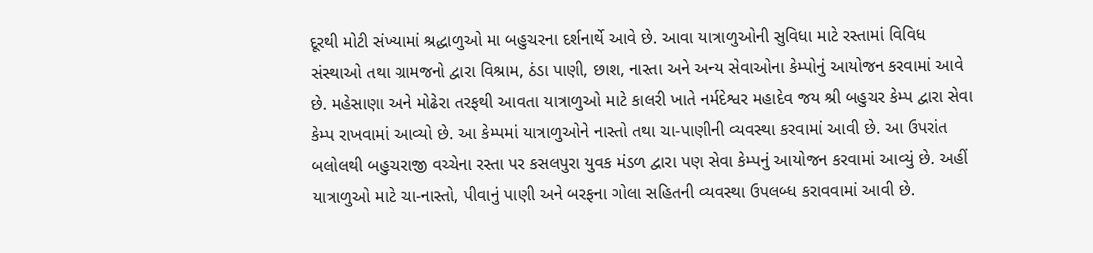દૂરથી મોટી સંખ્યામાં શ્રદ્ધાળુઓ મા બહુચરના દર્શનાર્થે આવે છે. આવા યાત્રાળુઓની સુવિધા માટે રસ્તામાં વિવિધ સંસ્થાઓ તથા ગ્રામજનો દ્વારા વિશ્રામ, ઠંડા પાણી, છાશ, નાસ્તા અને અન્ય સેવાઓના કેમ્પોનું આયોજન કરવામાં આવે છે. મહેસાણા અને મોઢેરા તરફથી આવતા યાત્રાળુઓ માટે કાલરી ખાતે નર્મદેશ્વર મહાદેવ જય શ્રી બહુચર કેમ્પ દ્વારા સેવા કેમ્પ રાખવામાં આવ્યો છે. આ કેમ્પમાં યાત્રાળુઓને નાસ્તો તથા ચા-પાણીની વ્યવસ્થા કરવામાં આવી છે. આ ઉપરાંત બલોલથી બહુચરાજી વચ્ચેના રસ્તા પર કસલપુરા યુવક મંડળ દ્વારા પણ સેવા કેમ્પનું આયોજન કરવામાં આવ્યું છે. અહીં યાત્રાળુઓ માટે ચા-નાસ્તો, પીવાનું પાણી અને બરફના ગોલા સહિતની વ્યવસ્થા ઉપલબ્ધ કરાવવામાં આવી છે.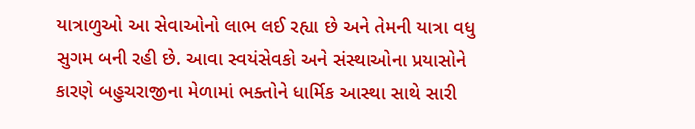યાત્રાળુઓ આ સેવાઓનો લાભ લઈ રહ્યા છે અને તેમની યાત્રા વધુ સુગમ બની રહી છે. આવા સ્વયંસેવકો અને સંસ્થાઓના પ્રયાસોને કારણે બહુચરાજીના મેળામાં ભક્તોને ધાર્મિક આસ્થા સાથે સારી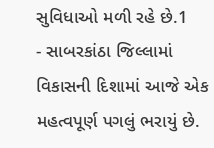સુવિધાઓ મળી રહે છે.1
- સાબરકાંઠા જિલ્લામાં વિકાસની દિશામાં આજે એક મહત્વપૂર્ણ પગલું ભરાયું છે.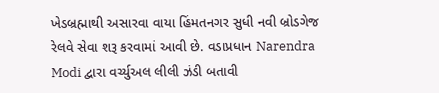ખેડબ્રહ્માથી અસારવા વાયા હિંમતનગર સુધી નવી બ્રોડગેજ રેલવે સેવા શરૂ કરવામાં આવી છે. વડાપ્રધાન Narendra Modi દ્વારા વર્ચ્યુઅલ લીલી ઝંડી બતાવી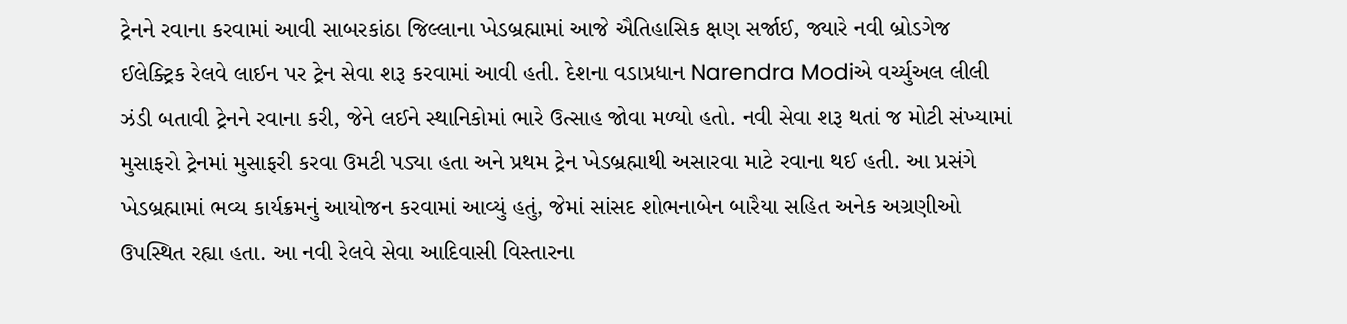ટ્રેનને રવાના કરવામાં આવી સાબરકાંઠા જિલ્લાના ખેડબ્રહ્મામાં આજે ઐતિહાસિક ક્ષણ સર્જાઈ, જ્યારે નવી બ્રોડગેજ ઈલેક્ટ્રિક રેલવે લાઈન પર ટ્રેન સેવા શરૂ કરવામાં આવી હતી. દેશના વડાપ્રધાન Narendra Modiએ વર્ચ્યુઅલ લીલી ઝંડી બતાવી ટ્રેનને રવાના કરી, જેને લઈને સ્થાનિકોમાં ભારે ઉત્સાહ જોવા મળ્યો હતો. નવી સેવા શરૂ થતાં જ મોટી સંખ્યામાં મુસાફરો ટ્રેનમાં મુસાફરી કરવા ઉમટી પડ્યા હતા અને પ્રથમ ટ્રેન ખેડબ્રહ્માથી અસારવા માટે રવાના થઈ હતી. આ પ્રસંગે ખેડબ્રહ્મામાં ભવ્ય કાર્યક્રમનું આયોજન કરવામાં આવ્યું હતું, જેમાં સાંસદ શોભનાબેન બારૈયા સહિત અનેક અગ્રણીઓ ઉપસ્થિત રહ્યા હતા. આ નવી રેલવે સેવા આદિવાસી વિસ્તારના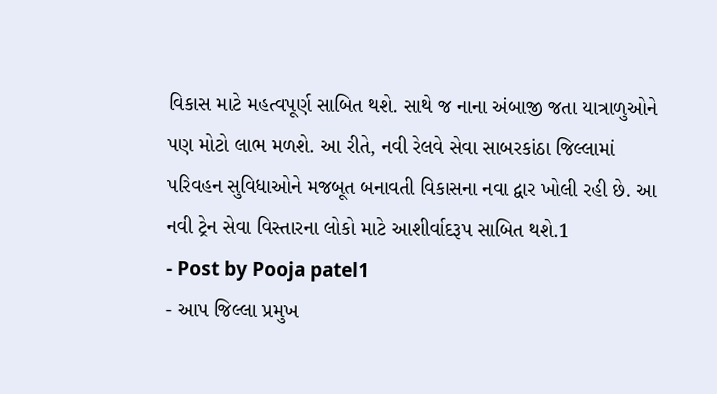વિકાસ માટે મહત્વપૂર્ણ સાબિત થશે. સાથે જ નાના અંબાજી જતા યાત્રાળુઓને પણ મોટો લાભ મળશે. આ રીતે, નવી રેલવે સેવા સાબરકાંઠા જિલ્લામાં પરિવહન સુવિધાઓને મજબૂત બનાવતી વિકાસના નવા દ્વાર ખોલી રહી છે. આ નવી ટ્રેન સેવા વિસ્તારના લોકો માટે આશીર્વાદરૂપ સાબિત થશે.1
- Post by Pooja patel1
- આપ જિલ્લા પ્રમુખ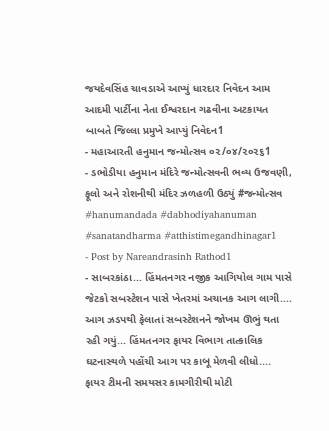જયદેવસિંહ ચાવડાએ આપ્યું ધારદાર નિવેદન આમ આદમી પાર્ટીના નેતા ઈશ્વરદાન ગઢવીના અટકાયત બાબતે જિલ્લા પ્રમુખે આપ્યું નિવેદન1
- મહાઆરતી હનુમાન જન્મોત્સવ ૦૨/૦૪/૨૦૨૬1
- ડભોડીયા હનુમાન મંદિરે જન્મોત્સવની ભવ્ય ઉજવણી, ફૂલો અને રોશનીથી મંદિર ઝળહળી ઉઠ્યું #જન્મોત્સવ #hanumandada #dabhodiyahanuman #sanatandharma #atthistimegandhinagar1
- Post by Nareandrasinh Rathod1
- સાબરકાંઠા... હિંમતનગર નજીક આગિયોલ ગામ પાસે જેટકો સબસ્ટેશન પાસે ખેતરમાં અચાનક આગ લાગી.... આગ ઝડપથી ફેલાતાં સબસ્ટેશનને જોખમ ઊભું થતા રહી ગયું... હિંમતનગર ફાયર વિભાગ તાત્કાલિક ઘટનાસ્થળે પહોંચી આગ પર કાબૂ મેળવી લીધો.... ફાયર ટીમની સમયસર કામગીરીથી મોટી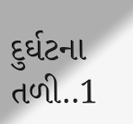દુર્ઘટના તળી..1